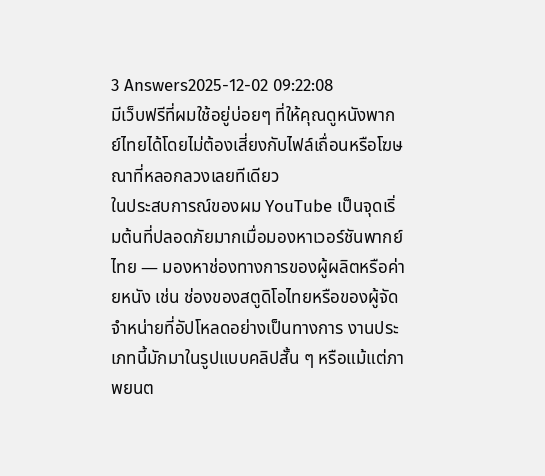3 Answers2025-12-02 09:22:08
มีเว็บฟรีที่ผมใช้อยู่บ่อยๆ ที่ให้คุณดูหนังพากย์ไทยได้โดยไม่ต้องเสี่ยงกับไฟล์เถื่อนหรือโฆษณาที่หลอกลวงเลยทีเดียว
ในประสบการณ์ของผม YouTube เป็นจุดเริ่มต้นที่ปลอดภัยมากเมื่อมองหาเวอร์ชันพากย์ไทย — มองหาช่องทางการของผู้ผลิตหรือค่ายหนัง เช่น ช่องของสตูดิโอไทยหรือของผู้จัดจำหน่ายที่อัปโหลดอย่างเป็นทางการ งานประเภทนี้มักมาในรูปแบบคลิปสั้น ๆ หรือแม้แต่ภาพยนต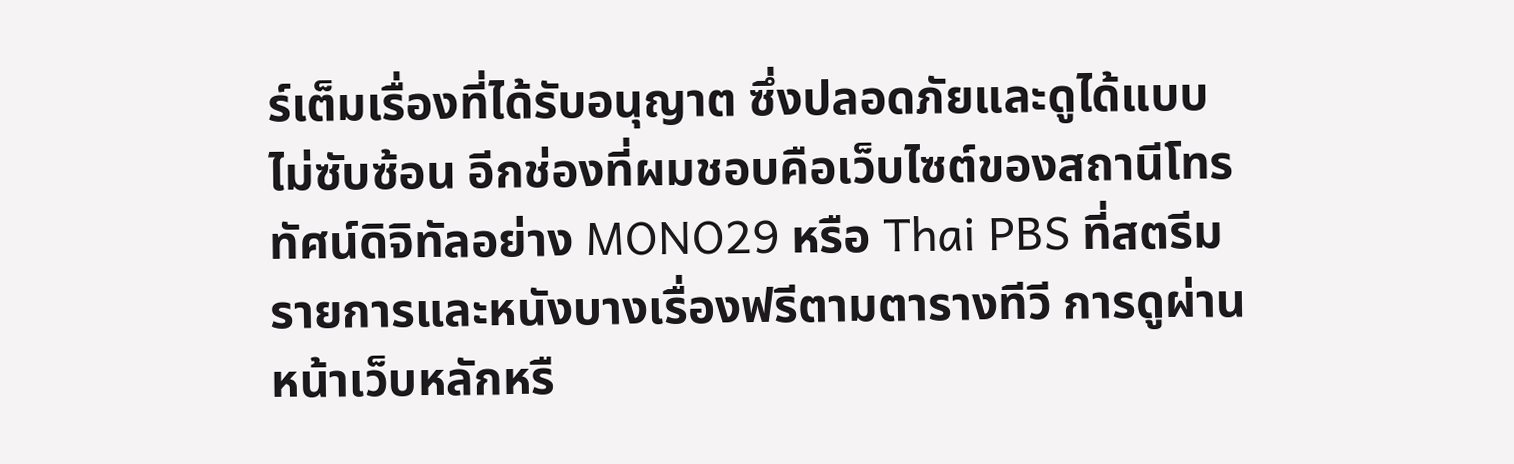ร์เต็มเรื่องที่ได้รับอนุญาต ซึ่งปลอดภัยและดูได้แบบไม่ซับซ้อน อีกช่องที่ผมชอบคือเว็บไซต์ของสถานีโทรทัศน์ดิจิทัลอย่าง MONO29 หรือ Thai PBS ที่สตรีมรายการและหนังบางเรื่องฟรีตามตารางทีวี การดูผ่านหน้าเว็บหลักหรื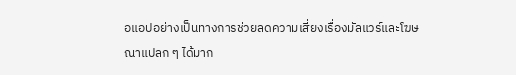อแอปอย่างเป็นทางการช่วยลดความเสี่ยงเรื่องมัลแวร์และโฆษณาแปลก ๆ ได้มาก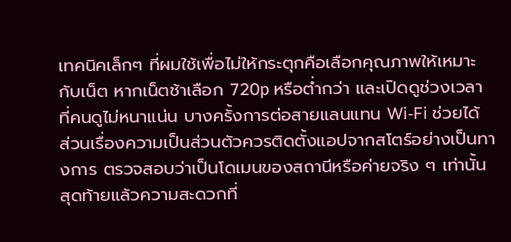เทคนิคเล็กๆ ที่ผมใช้เพื่อไม่ให้กระตุกคือเลือกคุณภาพให้เหมาะกับเน็ต หากเน็ตช้าเลือก 720p หรือต่ำกว่า และเปิดดูช่วงเวลาที่คนดูไม่หนาแน่น บางครั้งการต่อสายแลนแทน Wi‑Fi ช่วยได้ ส่วนเรื่องความเป็นส่วนตัวควรติดตั้งแอปจากสโตร์อย่างเป็นทางการ ตรวจสอบว่าเป็นโดเมนของสถานีหรือค่ายจริง ๆ เท่านั้น สุดท้ายแล้วความสะดวกที่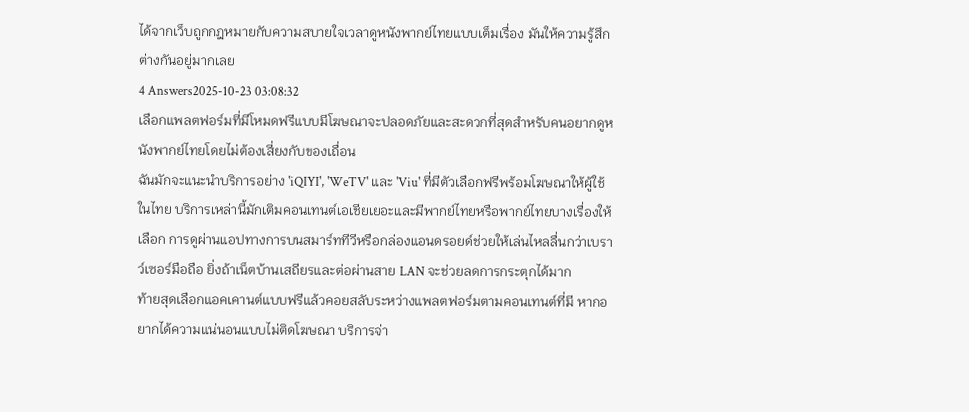ได้จากเว็บถูกกฎหมายกับความสบายใจเวลาดูหนังพากย์ไทยแบบเต็มเรื่อง มันให้ความรู้สึกต่างกันอยู่มากเลย
4 Answers2025-10-23 03:08:32
เลือกแพลตฟอร์มที่มีโหมดฟรีแบบมีโฆษณาจะปลอดภัยและสะดวกที่สุดสำหรับคนอยากดูหนังพากย์ไทยโดยไม่ต้องเสี่ยงกับของเถื่อน
ฉันมักจะแนะนำบริการอย่าง 'iQIYI', 'WeTV' และ 'Viu' ที่มีตัวเลือกฟรีพร้อมโฆษณาให้ผู้ใช้ในไทย บริการเหล่านี้มักเติมคอนเทนต์เอเชียเยอะและมีพากย์ไทยหรือพากย์ไทยบางเรื่องให้เลือก การดูผ่านแอปทางการบนสมาร์ททีวีหรือกล่องแอนดรอยด์ช่วยให้เล่นไหลลื่นกว่าเบราว์เซอร์มือถือ ยิ่งถ้าเน็ตบ้านเสถียรและต่อผ่านสาย LAN จะช่วยลดการกระตุกได้มาก
ท้ายสุดเลือกแอคเคานต์แบบฟรีแล้วคอยสลับระหว่างแพลตฟอร์มตามคอนเทนต์ที่มี หากอยากได้ความแน่นอนแบบไม่ติดโฆษณา บริการจ่า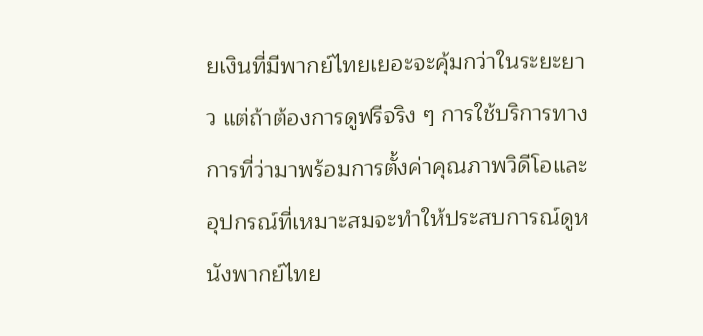ยเงินที่มีพากย์ไทยเยอะจะคุ้มกว่าในระยะยาว แต่ถ้าต้องการดูฟรีจริง ๆ การใช้บริการทางการที่ว่ามาพร้อมการตั้งค่าคุณภาพวิดีโอและอุปกรณ์ที่เหมาะสมจะทำให้ประสบการณ์ดูหนังพากย์ไทย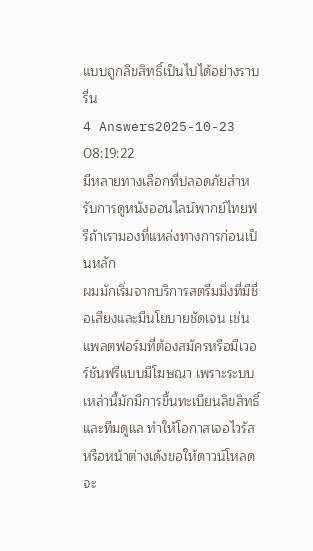แบบถูกลิขสิทธิ์เป็นไปได้อย่างราบรื่น
4 Answers2025-10-23 08:19:22
มีหลายทางเลือกที่ปลอดภัยสำหรับการดูหนังออนไลน์พากย์ไทยฟรีถ้าเรามองที่แหล่งทางการก่อนเป็นหลัก
ผมมักเริ่มจากบริการสตรีมมิ่งที่มีชื่อเสียงและมีนโยบายชัดเจน เช่น แพลตฟอร์มที่ต้องสมัครหรือมีเวอร์ชันฟรีแบบมีโฆษณา เพราะระบบเหล่านี้มักมีการขึ้นทะเบียนลิขสิทธิ์และทีมดูแล ทำให้โอกาสเจอไวรัสหรือหน้าต่างเด้งขอให้ดาวน์โหลดจะ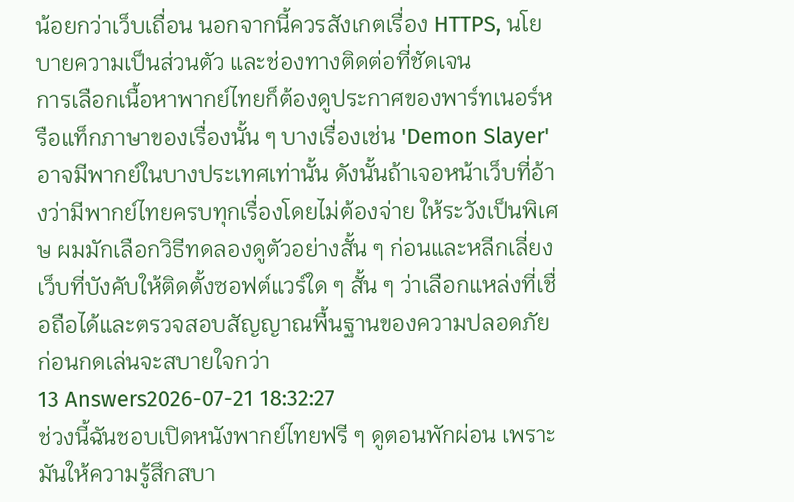น้อยกว่าเว็บเถื่อน นอกจากนี้ควรสังเกตเรื่อง HTTPS, นโยบายความเป็นส่วนตัว และช่องทางติดต่อที่ชัดเจน
การเลือกเนื้อหาพากย์ไทยก็ต้องดูประกาศของพาร์ทเนอร์หรือแท็กภาษาของเรื่องนั้น ๆ บางเรื่องเช่น 'Demon Slayer' อาจมีพากย์ในบางประเทศเท่านั้น ดังนั้นถ้าเจอหน้าเว็บที่อ้างว่ามีพากย์ไทยครบทุกเรื่องโดยไม่ต้องจ่าย ให้ระวังเป็นพิเศษ ผมมักเลือกวิธีทดลองดูตัวอย่างสั้น ๆ ก่อนและหลีกเลี่ยงเว็บที่บังคับให้ติดตั้งซอฟต์แวร์ใด ๆ สั้น ๆ ว่าเลือกแหล่งที่เชื่อถือได้และตรวจสอบสัญญาณพื้นฐานของความปลอดภัยก่อนกดเล่นจะสบายใจกว่า
13 Answers2026-07-21 18:32:27
ช่วงนี้ฉันชอบเปิดหนังพากย์ไทยฟรี ๆ ดูตอนพักผ่อน เพราะมันให้ความรู้สึกสบา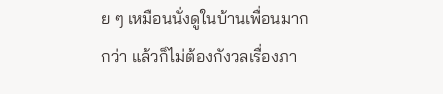ย ๆ เหมือนนั่งดูในบ้านเพื่อนมากกว่า แล้วก็ไม่ต้องกังวลเรื่องภา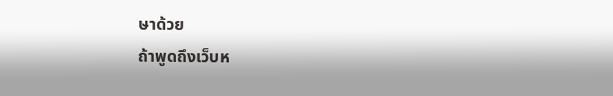ษาด้วย
ถ้าพูดถึงเว็บห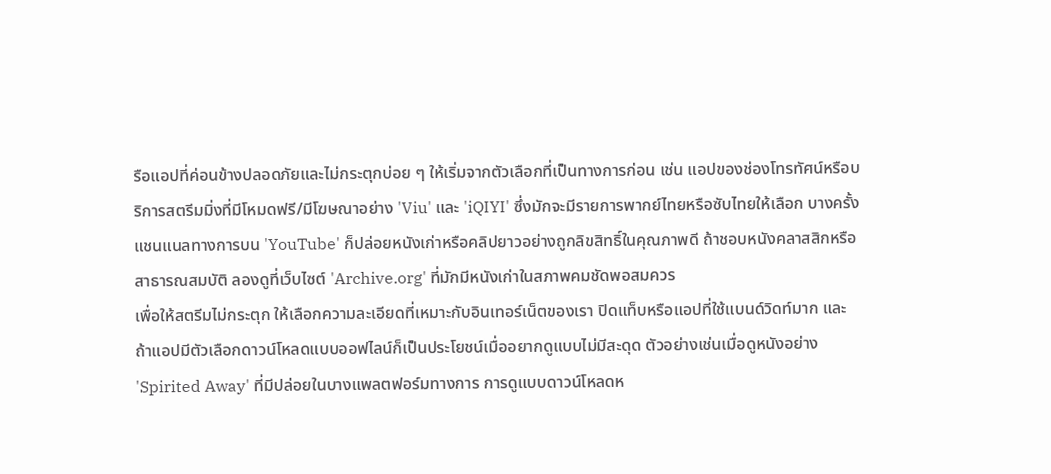รือแอปที่ค่อนข้างปลอดภัยและไม่กระตุกบ่อย ๆ ให้เริ่มจากตัวเลือกที่เป็นทางการก่อน เช่น แอปของช่องโทรทัศน์หรือบริการสตรีมมิ่งที่มีโหมดฟรี/มีโฆษณาอย่าง 'Viu' และ 'iQIYI' ซึ่งมักจะมีรายการพากย์ไทยหรือซับไทยให้เลือก บางครั้งแชนแนลทางการบน 'YouTube' ก็ปล่อยหนังเก่าหรือคลิปยาวอย่างถูกลิขสิทธิ์ในคุณภาพดี ถ้าชอบหนังคลาสสิกหรือสาธารณสมบัติ ลองดูที่เว็บไซต์ 'Archive.org' ที่มักมีหนังเก่าในสภาพคมชัดพอสมควร
เพื่อให้สตรีมไม่กระตุก ให้เลือกความละเอียดที่เหมาะกับอินเทอร์เน็ตของเรา ปิดแท็บหรือแอปที่ใช้แบนด์วิดท์มาก และถ้าแอปมีตัวเลือกดาวน์โหลดแบบออฟไลน์ก็เป็นประโยชน์เมื่ออยากดูแบบไม่มีสะดุด ตัวอย่างเช่นเมื่อดูหนังอย่าง 'Spirited Away' ที่มีปล่อยในบางแพลตฟอร์มทางการ การดูแบบดาวน์โหลดห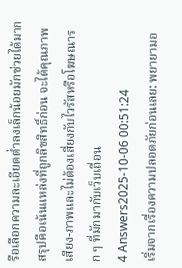รือเลือกความละเอียดต่ำลงเล็กน้อยมักช่วยได้มาก สรุปคือเน้นแหล่งที่ถูกลิขสิทธิ์ก่อน จะได้คุณภาพเสียง-ภาพและไม่ต้องเสี่ยงกับไวรัสหรือโฆษณารก ๆ ที่มักมากับเว็บเถื่อน
4 Answers2025-10-06 00:51:24
เริ่มจากเรื่องความปลอดภัยก่อนเลย: พยายามอ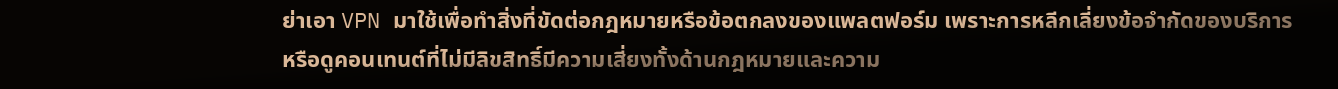ย่าเอา VPN มาใช้เพื่อทำสิ่งที่ขัดต่อกฎหมายหรือข้อตกลงของแพลตฟอร์ม เพราะการหลีกเลี่ยงข้อจำกัดของบริการหรือดูคอนเทนต์ที่ไม่มีลิขสิทธิ์มีความเสี่ยงทั้งด้านกฎหมายและความ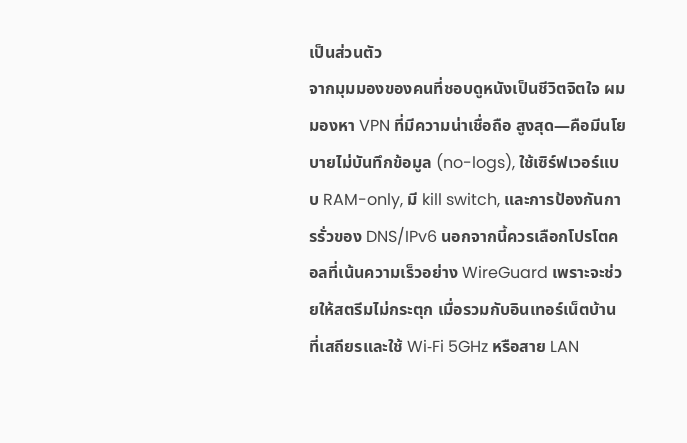เป็นส่วนตัว
จากมุมมองของคนที่ชอบดูหนังเป็นชีวิตจิตใจ ผมมองหา VPN ที่มีความน่าเชื่อถือ สูงสุด—คือมีนโยบายไม่บันทึกข้อมูล (no-logs), ใช้เซิร์ฟเวอร์แบบ RAM-only, มี kill switch, และการป้องกันการรั่วของ DNS/IPv6 นอกจากนี้ควรเลือกโปรโตคอลที่เน้นความเร็วอย่าง WireGuard เพราะจะช่วยให้สตรีมไม่กระตุก เมื่อรวมกับอินเทอร์เน็ตบ้านที่เสถียรและใช้ Wi‑Fi 5GHz หรือสาย LAN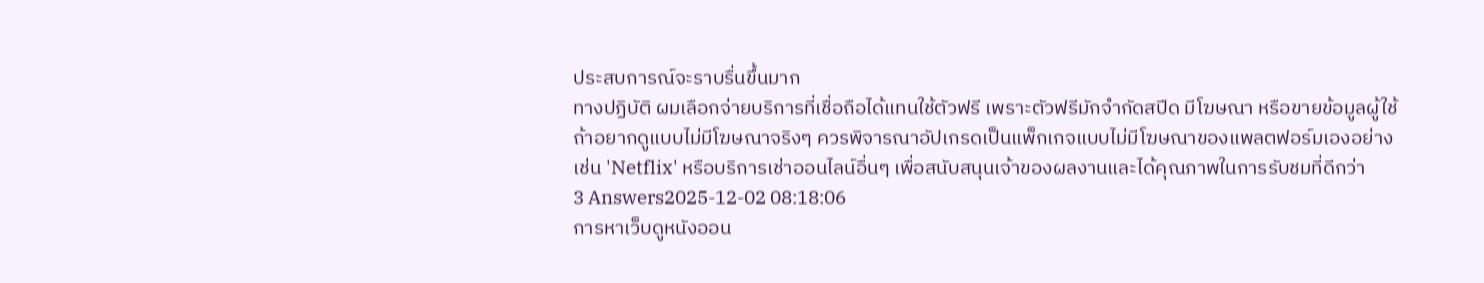ประสบการณ์จะราบรื่นขึ้นมาก
ทางปฏิบัติ ผมเลือกจ่ายบริการที่เชื่อถือได้แทนใช้ตัวฟรี เพราะตัวฟรีมักจำกัดสปีด มีโฆษณา หรือขายข้อมูลผู้ใช้ ถ้าอยากดูแบบไม่มีโฆษณาจริงๆ ควรพิจารณาอัปเกรดเป็นแพ็กเกจแบบไม่มีโฆษณาของแพลตฟอร์มเองอย่างเช่น 'Netflix' หรือบริการเช่าออนไลน์อื่นๆ เพื่อสนับสนุนเจ้าของผลงานและได้คุณภาพในการรับชมที่ดีกว่า
3 Answers2025-12-02 08:18:06
การหาเว็บดูหนังออน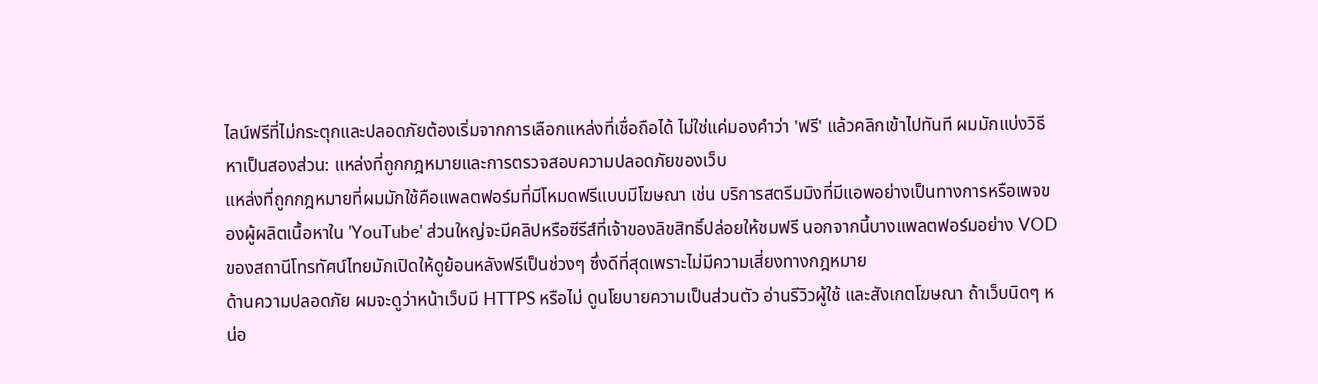ไลน์ฟรีที่ไม่กระตุกและปลอดภัยต้องเริ่มจากการเลือกแหล่งที่เชื่อถือได้ ไม่ใช่แค่มองคำว่า 'ฟรี' แล้วคลิกเข้าไปทันที ผมมักแบ่งวิธีหาเป็นสองส่วน: แหล่งที่ถูกกฎหมายและการตรวจสอบความปลอดภัยของเว็บ
แหล่งที่ถูกกฎหมายที่ผมมักใช้คือแพลตฟอร์มที่มีโหมดฟรีแบบมีโฆษณา เช่น บริการสตรีมมิงที่มีแอพอย่างเป็นทางการหรือเพจของผู้ผลิตเนื้อหาใน 'YouTube' ส่วนใหญ่จะมีคลิปหรือซีรีส์ที่เจ้าของลิขสิทธิ์ปล่อยให้ชมฟรี นอกจากนี้บางแพลตฟอร์มอย่าง VOD ของสถานีโทรทัศน์ไทยมักเปิดให้ดูย้อนหลังฟรีเป็นช่วงๆ ซึ่งดีที่สุดเพราะไม่มีความเสี่ยงทางกฎหมาย
ด้านความปลอดภัย ผมจะดูว่าหน้าเว็บมี HTTPS หรือไม่ ดูนโยบายความเป็นส่วนตัว อ่านรีวิวผู้ใช้ และสังเกตโฆษณา ถ้าเว็บนิดๆ หน่อ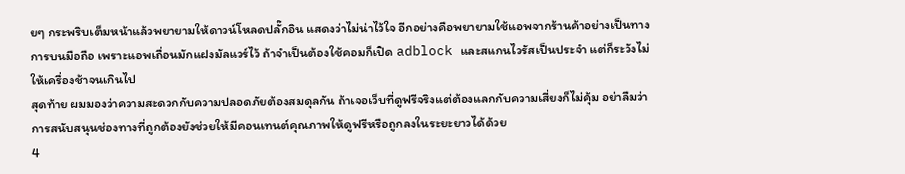ยๆ กระพริบเต็มหน้าแล้วพยายามให้ดาวน์โหลดปลั๊กอิน แสดงว่าไม่น่าไว้ใจ อีกอย่างคือพยายามใช้แอพจากร้านค้าอย่างเป็นทางการบนมือถือ เพราะแอพเถื่อนมักแฝงมัลแวร์ไว้ ถ้าจำเป็นต้องใช้คอมก็เปิด adblock และสแกนไวรัสเป็นประจำ แต่ก็ระวังไม่ให้เครื่องช้าจนเกินไป
สุดท้าย ผมมองว่าความสะดวกกับความปลอดภัยต้องสมดุลกัน ถ้าเจอเว็บที่ดูฟรีจริงแต่ต้องแลกกับความเสี่ยงก็ไม่คุ้ม อย่าลืมว่าการสนับสนุนช่องทางที่ถูกต้องยังช่วยให้มีคอนเทนต์คุณภาพให้ดูฟรีหรือถูกลงในระยะยาวได้ด้วย
4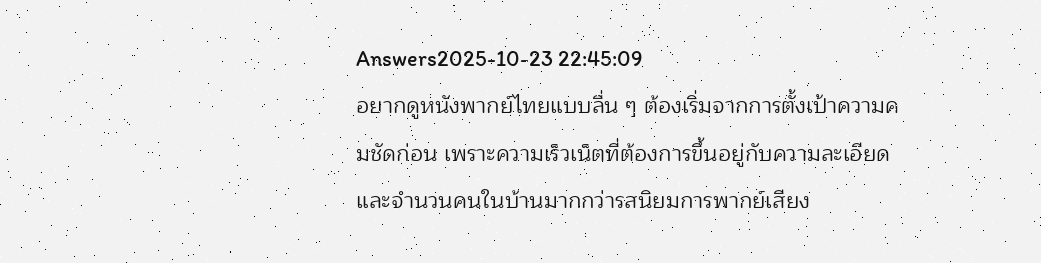Answers2025-10-23 22:45:09
อยากดูหนังพากย์ไทยแบบลื่น ๆ ต้องเริ่มจากการตั้งเป้าความคมชัดก่อน เพราะความเร็วเน็ตที่ต้องการขึ้นอยู่กับความละเอียดและจำนวนคนในบ้านมากกว่ารสนิยมการพากย์เสียง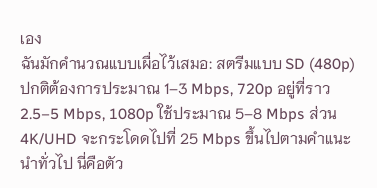เอง
ฉันมักคำนวณแบบเผื่อไว้เสมอ: สตรีมแบบ SD (480p) ปกติต้องการประมาณ 1–3 Mbps, 720p อยู่ที่ราว 2.5–5 Mbps, 1080p ใช้ประมาณ 5–8 Mbps ส่วน 4K/UHD จะกระโดดไปที่ 25 Mbps ขึ้นไปตามคำแนะนำทั่วไป นี่คือตัว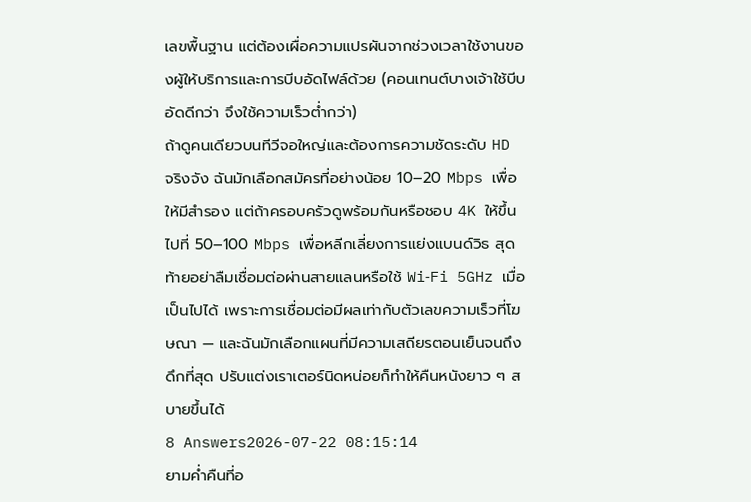เลขพื้นฐาน แต่ต้องเผื่อความแปรผันจากช่วงเวลาใช้งานของผู้ให้บริการและการบีบอัดไฟล์ด้วย (คอนเทนต์บางเจ้าใช้บีบอัดดีกว่า จึงใช้ความเร็วต่ำกว่า)
ถ้าดูคนเดียวบนทีวีจอใหญ่และต้องการความชัดระดับ HD จริงจัง ฉันมักเลือกสมัครที่อย่างน้อย 10–20 Mbps เพื่อให้มีสำรอง แต่ถ้าครอบครัวดูพร้อมกันหรือชอบ 4K ให้ขึ้นไปที่ 50–100 Mbps เพื่อหลีกเลี่ยงการแย่งแบนด์วิธ สุดท้ายอย่าลืมเชื่อมต่อผ่านสายแลนหรือใช้ Wi‑Fi 5GHz เมื่อเป็นไปได้ เพราะการเชื่อมต่อมีผลเท่ากับตัวเลขความเร็วที่โฆษณา — และฉันมักเลือกแผนที่มีความเสถียรตอนเย็นจนถึงดึกที่สุด ปรับแต่งเราเตอร์นิดหน่อยก็ทำให้คืนหนังยาว ๆ สบายขึ้นได้
8 Answers2026-07-22 08:15:14
ยามค่ำคืนที่อ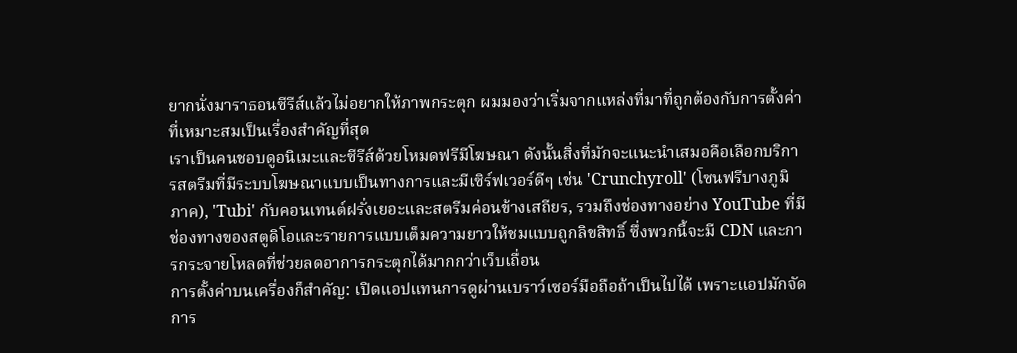ยากนั่งมาราธอนซีรีส์แล้วไม่อยากให้ภาพกระตุก ผมมองว่าเริ่มจากแหล่งที่มาที่ถูกต้องกับการตั้งค่าที่เหมาะสมเป็นเรื่องสำคัญที่สุด
เราเป็นคนชอบดูอนิเมะและซีรีส์ด้วยโหมดฟรีมีโฆษณา ดังนั้นสิ่งที่มักจะแนะนำเสมอคือเลือกบริการสตรีมที่มีระบบโฆษณาแบบเป็นทางการและมีเซิร์ฟเวอร์ดีๆ เช่น 'Crunchyroll' (โซนฟรีบางภูมิภาค), 'Tubi' กับคอนเทนต์ฝรั่งเยอะและสตรีมค่อนข้างเสถียร, รวมถึงช่องทางอย่าง YouTube ที่มีช่องทางของสตูดิโอและรายการแบบเต็มความยาวให้ชมแบบถูกลิขสิทธิ์ ซึ่งพวกนี้จะมี CDN และการกระจายโหลดที่ช่วยลดอาการกระตุกได้มากกว่าเว็บเถื่อน
การตั้งค่าบนเครื่องก็สำคัญ: เปิดแอปแทนการดูผ่านเบราว์เซอร์มือถือถ้าเป็นไปได้ เพราะแอปมักจัดการ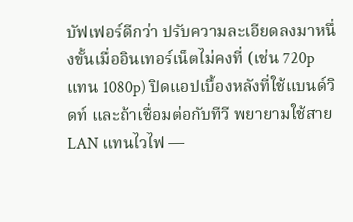บัฟเฟอร์ดีกว่า ปรับความละเอียดลงมาหนึ่งขั้นเมื่ออินเทอร์เน็ตไม่คงที่ (เช่น 720p แทน 1080p) ปิดแอปเบื้องหลังที่ใช้แบนด์วิดท์ และถ้าเชื่อมต่อกับทีวี พยายามใช้สาย LAN แทนไวไฟ —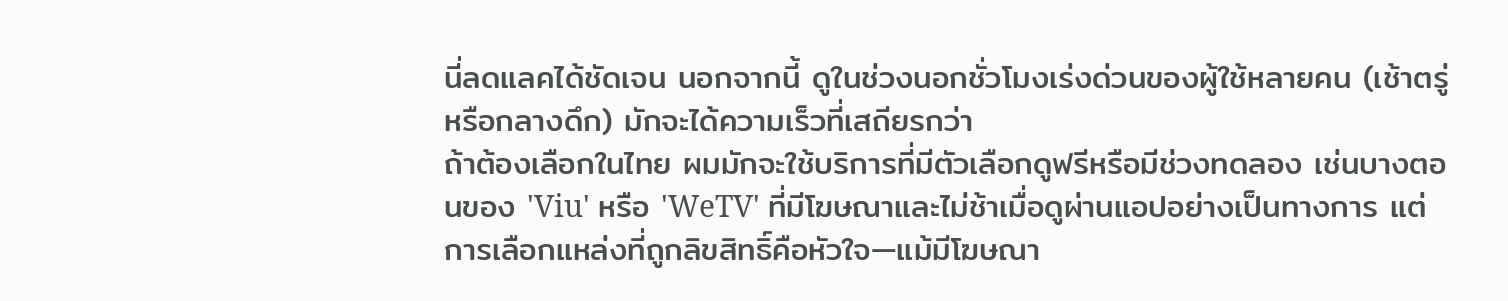นี่ลดแลคได้ชัดเจน นอกจากนี้ ดูในช่วงนอกชั่วโมงเร่งด่วนของผู้ใช้หลายคน (เช้าตรู่หรือกลางดึก) มักจะได้ความเร็วที่เสถียรกว่า
ถ้าต้องเลือกในไทย ผมมักจะใช้บริการที่มีตัวเลือกดูฟรีหรือมีช่วงทดลอง เช่นบางตอนของ 'Viu' หรือ 'WeTV' ที่มีโฆษณาและไม่ช้าเมื่อดูผ่านแอปอย่างเป็นทางการ แต่การเลือกแหล่งที่ถูกลิขสิทธิ์คือหัวใจ—แม้มีโฆษณา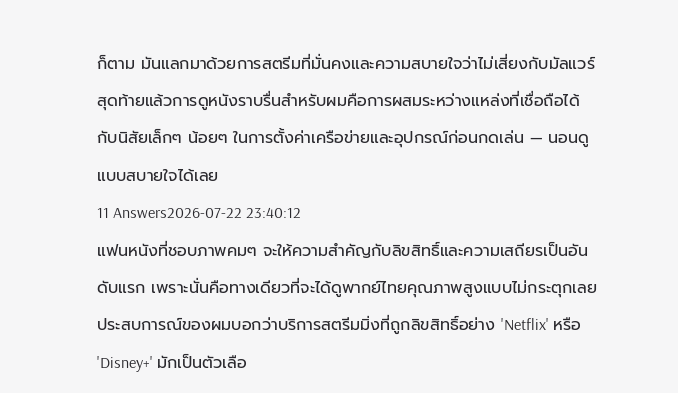ก็ตาม มันแลกมาด้วยการสตรีมที่มั่นคงและความสบายใจว่าไม่เสี่ยงกับมัลแวร์ สุดท้ายแล้วการดูหนังราบรื่นสำหรับผมคือการผสมระหว่างแหล่งที่เชื่อถือได้ กับนิสัยเล็กๆ น้อยๆ ในการตั้งค่าเครือข่ายและอุปกรณ์ก่อนกดเล่น — นอนดูแบบสบายใจได้เลย
11 Answers2026-07-22 23:40:12
แฟนหนังที่ชอบภาพคมๆ จะให้ความสำคัญกับลิขสิทธิ์และความเสถียรเป็นอันดับแรก เพราะนั่นคือทางเดียวที่จะได้ดูพากย์ไทยคุณภาพสูงแบบไม่กระตุกเลย
ประสบการณ์ของผมบอกว่าบริการสตรีมมิ่งที่ถูกลิขสิทธิ์อย่าง 'Netflix' หรือ 'Disney+' มักเป็นตัวเลือ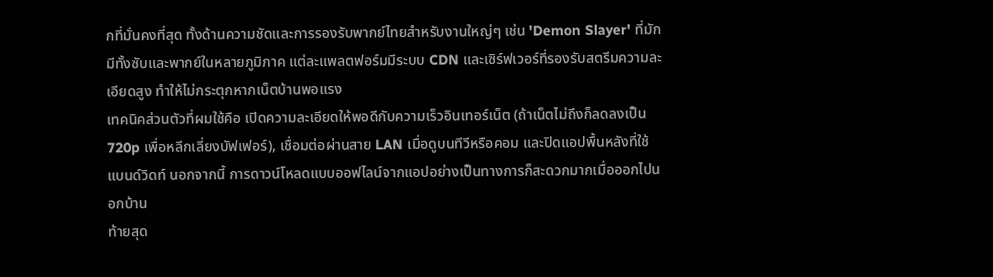กที่มั่นคงที่สุด ทั้งด้านความชัดและการรองรับพากย์ไทยสำหรับงานใหญ่ๆ เช่น 'Demon Slayer' ที่มักมีทั้งซับและพากย์ในหลายภูมิภาค แต่ละแพลตฟอร์มมีระบบ CDN และเซิร์ฟเวอร์ที่รองรับสตรีมความละเอียดสูง ทำให้ไม่กระตุกหากเน็ตบ้านพอแรง
เทคนิคส่วนตัวที่ผมใช้คือ เปิดความละเอียดให้พอดีกับความเร็วอินเทอร์เน็ต (ถ้าเน็ตไม่ถึงก็ลดลงเป็น 720p เพื่อหลีกเลี่ยงบัฟเฟอร์), เชื่อมต่อผ่านสาย LAN เมื่อดูบนทีวีหรือคอม และปิดแอปพื้นหลังที่ใช้แบนด์วิดท์ นอกจากนี้ การดาวน์โหลดแบบออฟไลน์จากแอปอย่างเป็นทางการก็สะดวกมากเมื่อออกไปนอกบ้าน
ท้ายสุด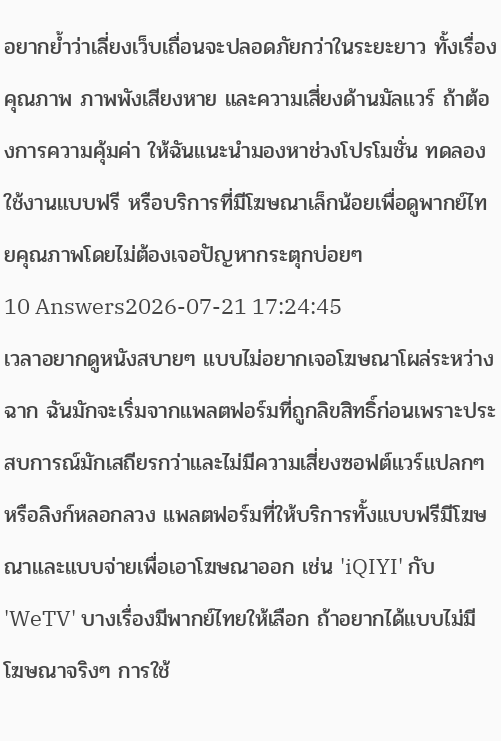อยากย้ำว่าเลี่ยงเว็บเถื่อนจะปลอดภัยกว่าในระยะยาว ทั้งเรื่องคุณภาพ ภาพพังเสียงหาย และความเสี่ยงด้านมัลแวร์ ถ้าต้องการความคุ้มค่า ให้ฉันแนะนำมองหาช่วงโปรโมชั่น ทดลองใช้งานแบบฟรี หรือบริการที่มีโฆษณาเล็กน้อยเพื่อดูพากย์ไทยคุณภาพโดยไม่ต้องเจอปัญหากระตุกบ่อยๆ
10 Answers2026-07-21 17:24:45
เวลาอยากดูหนังสบายๆ แบบไม่อยากเจอโฆษณาโผล่ระหว่างฉาก ฉันมักจะเริ่มจากแพลตฟอร์มที่ถูกลิขสิทธิ์ก่อนเพราะประสบการณ์มักเสถียรกว่าและไม่มีความเสี่ยงซอฟต์แวร์แปลกๆ หรือลิงก์หลอกลวง แพลตฟอร์มที่ให้บริการทั้งแบบฟรีมีโฆษณาและแบบจ่ายเพื่อเอาโฆษณาออก เช่น 'iQIYI' กับ 'WeTV' บางเรื่องมีพากย์ไทยให้เลือก ถ้าอยากได้แบบไม่มีโฆษณาจริงๆ การใช้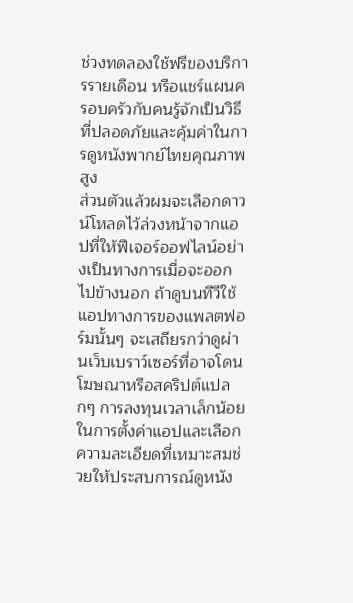ช่วงทดลองใช้ฟรีของบริการรายเดือน หรือแชร์แผนครอบครัวกับคนรู้จักเป็นวิธีที่ปลอดภัยและคุ้มค่าในการดูหนังพากย์ไทยคุณภาพสูง
ส่วนตัวแล้วผมจะเลือกดาวน์โหลดไว้ล่วงหน้าจากแอปที่ให้ฟีเจอร์ออฟไลน์อย่างเป็นทางการเมื่อจะออกไปข้างนอก ถ้าดูบนทีวีใช้แอปทางการของแพลตฟอร์มนั้นๆ จะเสถียรกว่าดูผ่านเว็บเบราว์เซอร์ที่อาจโดนโฆษณาหรือสคริปต์แปลกๆ การลงทุนเวลาเล็กน้อยในการตั้งค่าแอปและเลือกความละเอียดที่เหมาะสมช่วยให้ประสบการณ์ดูหนัง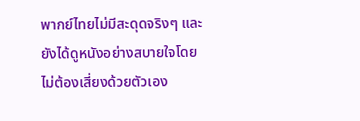พากย์ไทยไม่มีสะดุดจริงๆ และยังได้ดูหนังอย่างสบายใจโดยไม่ต้องเสี่ยงด้วยตัวเอง